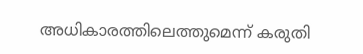അധികാരത്തിലെത്തുമെന്ന് കരുതി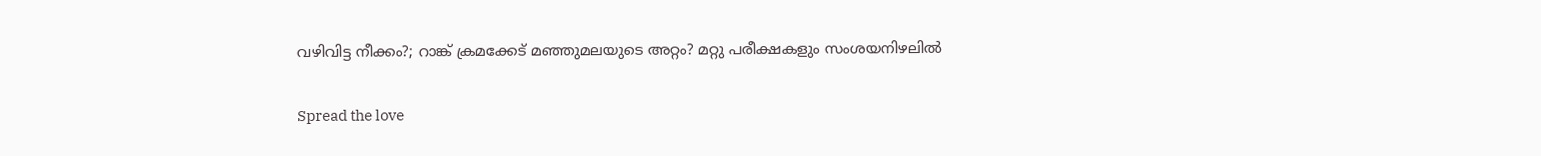വഴിവിട്ട നീക്കം?; റാങ്ക് ക്രമക്കേട് മഞ്ഞുമലയുടെ അറ്റം? മറ്റു പരീക്ഷകളും സംശയനിഴലിൽ

Spread the love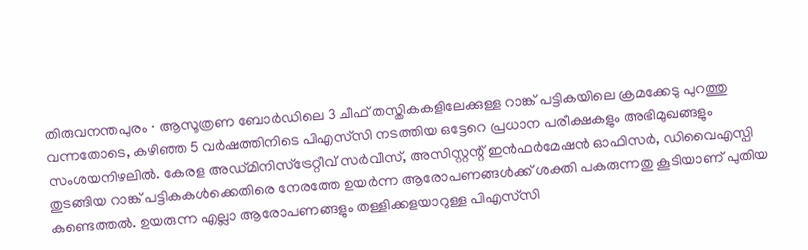തിരുവനന്തപുരം ∙ ആസൂത്രണ ബോർഡിലെ 3 ചീഫ് തസ്തികകളിലേക്കുള്ള റാങ്ക് പട്ടികയിലെ ക്രമക്കേടു പുറത്തു വന്നതോടെ, കഴിഞ്ഞ 5 വർഷത്തിനിടെ പിഎസ്‌സി നടത്തിയ ഒട്ടേറെ പ്രധാന പരീക്ഷകളും അഭിമുഖങ്ങളും സംശയനിഴലിൽ. കേരള അഡ്മിനിസ്ട്രേറ്റീവ് സർവീസ്, അസിസ്റ്റന്റ് ഇൻഫർമേഷൻ ഓഫിസർ, ഡിവൈഎസ്പി തുടങ്ങിയ റാങ്ക് പട്ടികകൾക്കെതിരെ നേരത്തേ ഉയർന്ന ആരോപണങ്ങൾക്ക് ശക്തി പകരുന്നതു കൂടിയാണ് പുതിയ കണ്ടെത്തൽ. ഉയരുന്ന എല്ലാ ആരോപണങ്ങളും തള്ളിക്കളയാറുള്ള പിഎസ്‌സി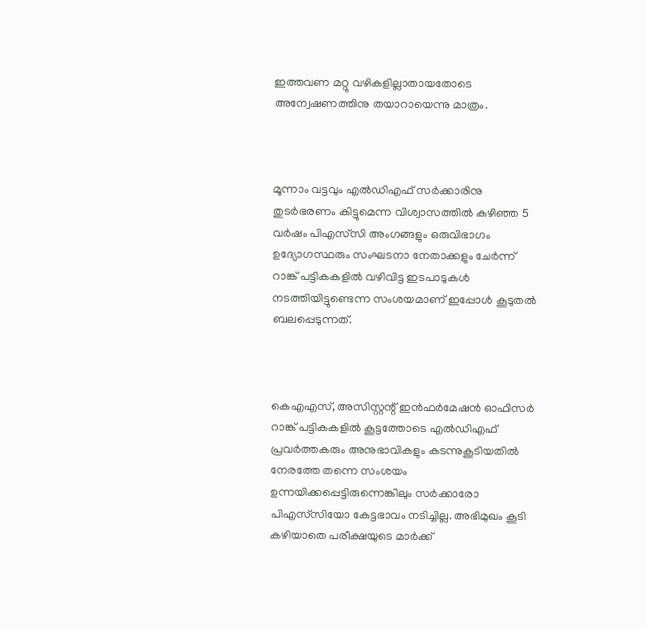ഇത്തവണ മറ്റു വഴികളില്ലാതായതോടെ അന്വേഷണത്തിനു തയാറായെന്നു മാത്രം.



മൂന്നാം വട്ടവും എൽഡിഎഫ് സർക്കാരിനു തുടർഭരണം കിട്ടുമെന്ന വിശ്വാസത്തിൽ കഴിഞ്ഞ 5 വർഷം പിഎസ്‌സി അംഗങ്ങളും ഒരുവിഭാഗം ഉദ്യോഗസ്ഥരും സംഘടനാ നേതാക്കളും ചേർന്ന് റാങ്ക് പട്ടികകളിൽ വഴിവിട്ട ഇടപാടുകൾ നടത്തിയിട്ടുണ്ടെന്ന സംശയമാണ് ഇപ്പോൾ കൂടുതൽ ബലപ്പെടുന്നത്.



കെഎഎസ്, അസിസ്റ്റന്റ് ഇൻഫർമേഷൻ ഓഫിസർ റാങ്ക് പട്ടികകളിൽ കൂട്ടത്തോടെ എൽഡിഎഫ് പ്രവർത്തകരും അനുഭാവികളും കടന്നുകൂടിയതിൽ നേരത്തേ തന്നെ സംശയം ഉന്നയിക്കപ്പെട്ടിരുന്നെങ്കിലും സർക്കാരോ പിഎസ്‌സിയോ കേട്ടഭാവം നടിച്ചില്ല. അഭിമുഖം കൂടി കഴിയാതെ പരീക്ഷയുടെ മാർക്ക്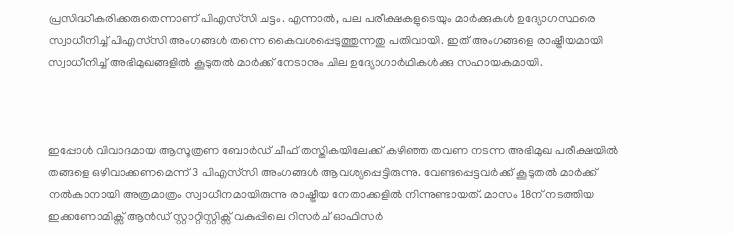പ്രസിദ്ധീകരിക്കരുതെന്നാണ് പിഎസ്‌സി ചട്ടം. എന്നാൽ, പല പരീക്ഷകളുടെയും മാർക്കുകൾ ഉദ്യോഗസ്ഥരെ സ്വാധീനിച്ച് പിഎസ്‌സി അംഗങ്ങൾ തന്നെ കൈവശപ്പെടുത്തുന്നതു പതിവായി. ഇത് അംഗങ്ങളെ രാഷ്ട്രീയമായി സ്വാധീനിച്ച് അഭിമുഖങ്ങളിൽ കൂടുതൽ മാർക്ക് നേടാനും ചില ഉദ്യോഗാർഥികൾക്കു സഹായകമായി.



ഇപ്പോൾ വിവാദമായ ആസൂത്രണ ബോർഡ് ചീഫ് തസ്തികയിലേക്ക് കഴിഞ്ഞ തവണ നടന്ന അഭിമുഖ പരീക്ഷയിൽ തങ്ങളെ ഒഴിവാക്കണമെന്ന് 3 പിഎസ്‌സി അംഗങ്ങൾ ആവശ്യപ്പെട്ടിരുന്നു. വേണ്ടപ്പെട്ടവർക്ക് കൂടുതൽ മാർക്ക് നൽകാനായി അത്രമാത്രം സ്വാധീനമായിരുന്നു രാഷ്ട്രീയ നേതാക്കളിൽ നിന്നുണ്ടായത്. മാസം 18ന് നടത്തിയ ഇക്കണോമിക്സ് ആൻഡ് സ്റ്റാറ്റിസ്റ്റിക്സ് വകുപ്പിലെ റിസർച് ഓഫിസർ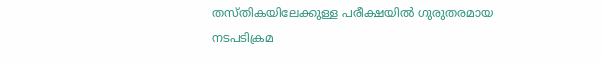തസ്തികയിലേക്കുള്ള പരീക്ഷയിൽ ഗുരുതരമായ നടപടിക്രമ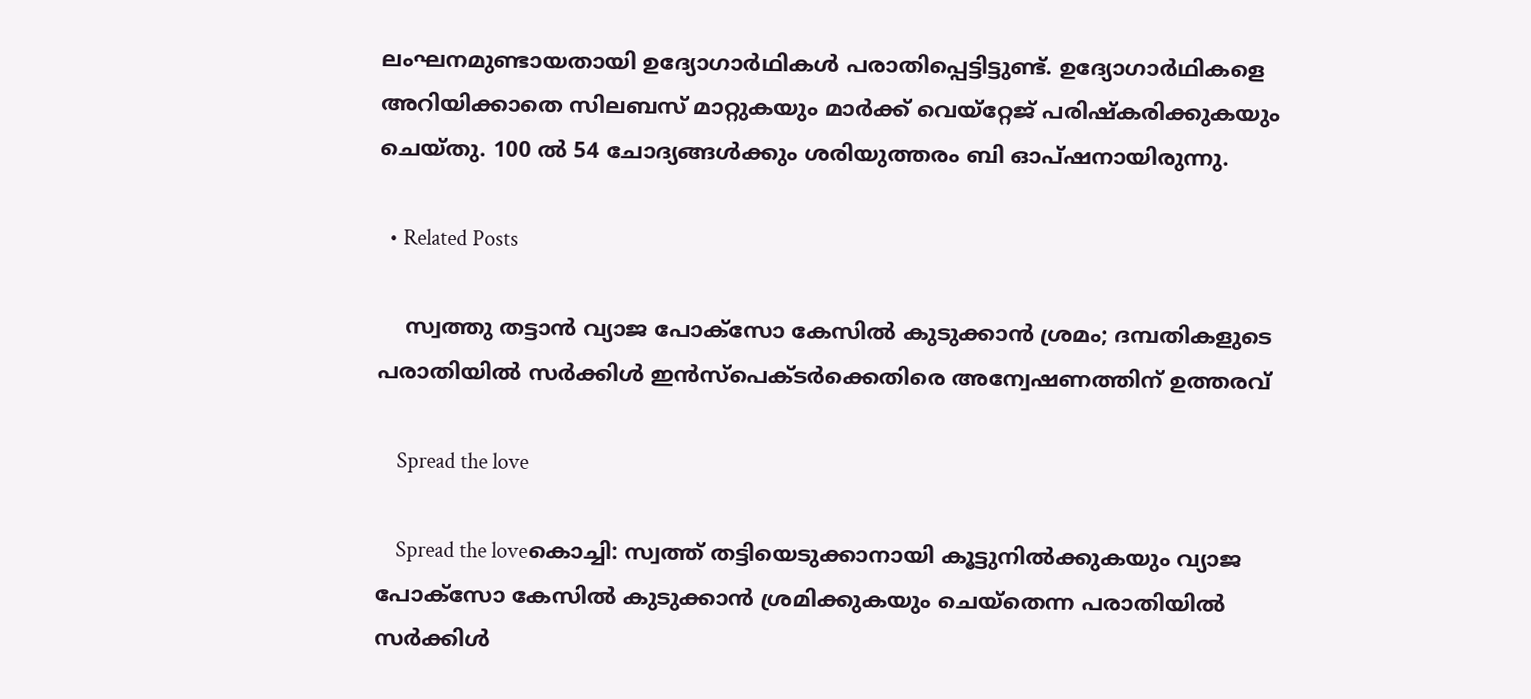ലംഘനമുണ്ടായതായി ഉദ്യോഗാർഥികൾ പരാതിപ്പെട്ടിട്ടുണ്ട്. ഉദ്യോഗാർഥികളെ അറിയിക്കാതെ സിലബസ് മാറ്റുകയും മാർക്ക് വെയ്റ്റേജ് പരിഷ്കരിക്കുകയും ചെയ്തു. 100 ൽ 54 ചോദ്യങ്ങൾക്കും ശരിയുത്തരം ബി ഓപ്ഷനായിരുന്നു.

  • Related Posts

    സ്വത്തു തട്ടാൻ വ്യാജ പോക്സോ കേസിൽ കുടുക്കാൻ ശ്രമം; ദമ്പതികളുടെ പരാതിയിൽ സർക്കിൾ ഇൻസ്പെക്ടർക്കെതിരെ അന്വേഷണത്തിന് ഉത്തരവ്

    Spread the love

    Spread the loveകൊച്ചി: സ്വത്ത് തട്ടിയെടുക്കാനായി കൂട്ടുനിൽക്കുകയും വ്യാജ പോക്‌സോ കേസിൽ കുടുക്കാൻ ശ്രമിക്കുകയും ചെയ്തെന്ന പരാതിയിൽ സർക്കിൾ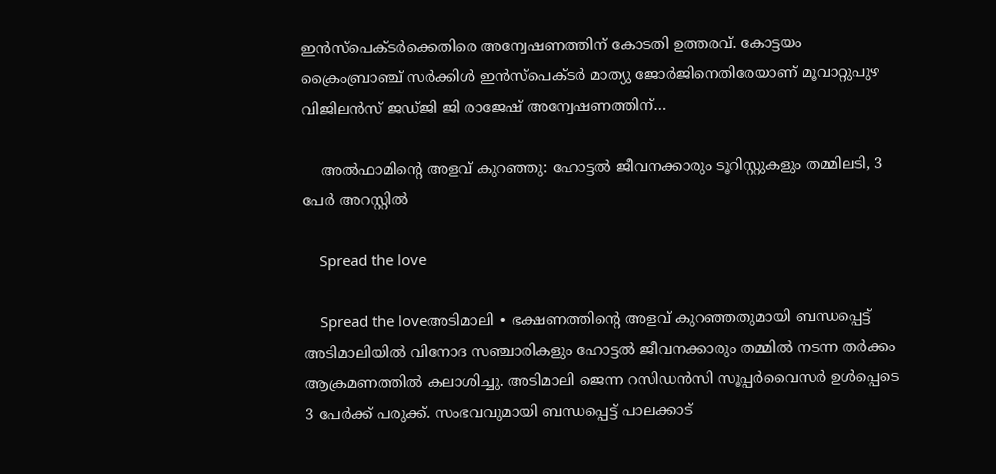ഇൻസ്പെക്ടർക്കെതിരെ അന്വേഷണത്തിന് കോടതി ഉത്തരവ്. കോട്ടയം ക്രൈംബ്രാഞ്ച് സർക്കിൾ ഇൻസ്‌പെക്ടർ മാത്യു ജോർജിനെതിരേയാണ് മൂവാറ്റുപുഴ വിജിലൻസ് ജഡ്ജി ജി രാജേഷ് അന്വേഷണത്തിന്…

    അൽഫാമിന്റെ അളവ് കുറഞ്ഞു: ഹോട്ടൽ ജീവനക്കാരും ടൂറിസ്റ്റുകളും തമ്മിലടി, 3 പേർ അറസ്റ്റിൽ

    Spread the love

    Spread the loveഅടിമാലി ∙ ഭക്ഷണത്തിന്റെ അളവ് കുറഞ്ഞതുമായി ബന്ധപ്പെട്ട് അടിമാലിയിൽ വിനോദ സഞ്ചാരികളും ഹോട്ടൽ ജീവനക്കാരും തമ്മിൽ നടന്ന തർക്കം ആക്രമണത്തിൽ കലാശിച്ചു. അടിമാലി ജെന്ന റസിഡൻസി സൂപ്പർവൈസർ ഉൾപ്പെടെ 3 പേർക്ക് പരുക്ക്. സംഭവവുമായി ബന്ധപ്പെട്ട് പാലക്കാട്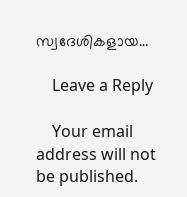സ്വദേശികളായ…

    Leave a Reply

    Your email address will not be published.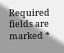Required fields are marked *